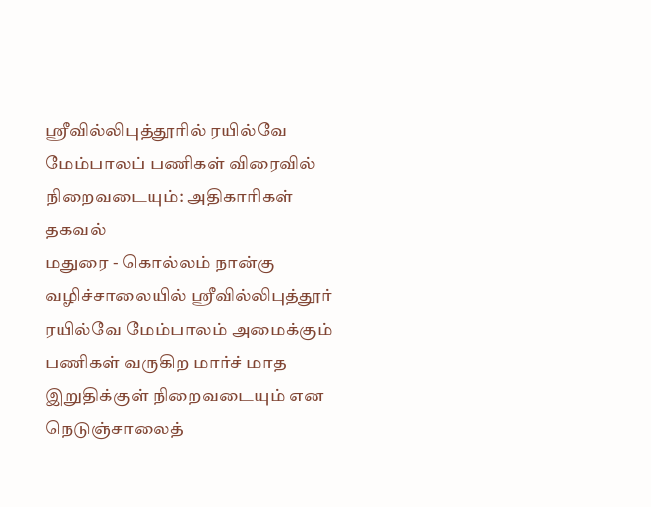ஸ்ரீவில்லிபுத்தூரில் ரயில்வே மேம்பாலப் பணிகள் விரைவில் நிறைவடையும்: அதிகாரிகள் தகவல்
மதுரை - கொல்லம் நான்கு வழிச்சாலையில் ஸ்ரீவில்லிபுத்தூர் ரயில்வே மேம்பாலம் அமைக்கும் பணிகள் வருகிற மார்ச் மாத இறுதிக்குள் நிறைவடையும் என நெடுஞ்சாலைத்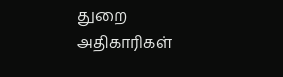துறை அதிகாரிகள்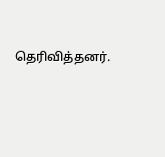தெரிவித்தனர்.